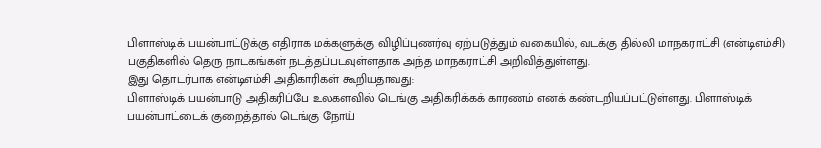பிளாஸ்டிக் பயன்பாட்டுக்கு எதிராக மக்களுக்கு விழிப்புணர்வு ஏற்படுத்தும் வகையில், வடக்கு தில்லி மாநகராட்சி (என்டிஎம்சி) பகுதிகளில் தெரு நாடகங்கள் நடத்தப்படவுள்ளதாக அந்த மாநகராட்சி அறிவித்துள்ளது.
இது தொடர்பாக என்டிஎம்சி அதிகாரிகள் கூறியதாவது:
பிளாஸ்டிக் பயன்பாடு அதிகரிப்பே உலகளவில் டெங்கு அதிகரிக்கக் காரணம் எனக் கண்டறியப்பட்டுள்ளது. பிளாஸ்டிக் பயன்பாட்டைக் குறைத்தால் டெங்கு நோய்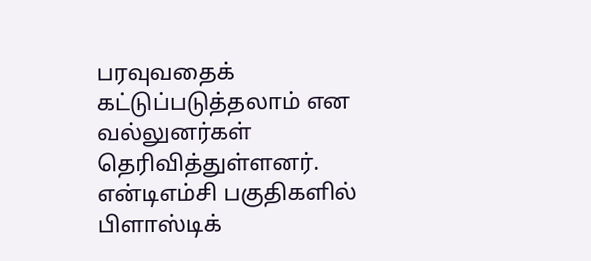பரவுவதைக் கட்டுப்படுத்தலாம் என வல்லுனர்கள் தெரிவித்துள்ளனர். என்டிஎம்சி பகுதிகளில் பிளாஸ்டிக்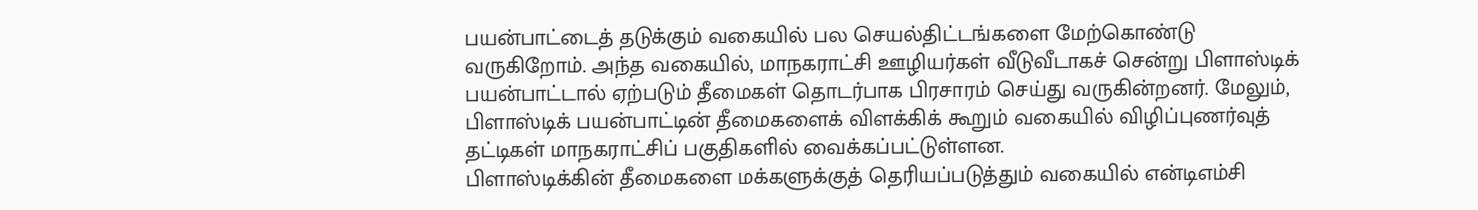பயன்பாட்டைத் தடுக்கும் வகையில் பல செயல்திட்டங்களை மேற்கொண்டு வருகிறோம். அந்த வகையில், மாநகராட்சி ஊழியர்கள் வீடுவீடாகச் சென்று பிளாஸ்டிக் பயன்பாட்டால் ஏற்படும் தீமைகள் தொடர்பாக பிரசாரம் செய்து வருகின்றனர். மேலும், பிளாஸ்டிக் பயன்பாட்டின் தீமைகளைக் விளக்கிக் கூறும் வகையில் விழிப்புணர்வுத் தட்டிகள் மாநகராட்சிப் பகுதிகளில் வைக்கப்பட்டுள்ளன.
பிளாஸ்டிக்கின் தீமைகளை மக்களுக்குத் தெரியப்படுத்தும் வகையில் என்டிஎம்சி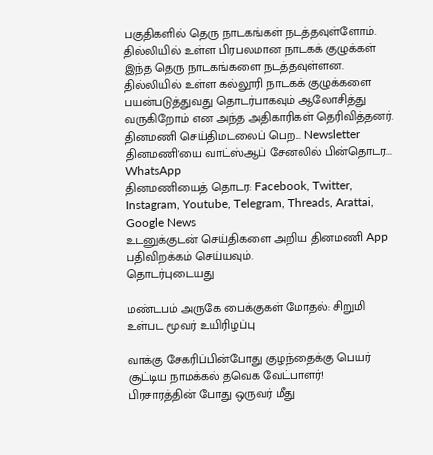பகுதிகளில் தெரு நாடகங்கள் நடத்தவுள்ளோம். தில்லியில் உள்ள பிரபலமான நாடகக் குழுக்கள் இந்த தெரு நாடகங்களை நடத்தவுள்ளன. தில்லியில் உள்ள கல்லூரி நாடகக் குழுக்களை பயன்படுத்துவது தொடர்பாகவும் ஆலோசித்து வருகிறோம் என அந்த அதிகாரிகள் தெரிவித்தனர்.
தினமணி செய்திமடலைப் பெற... Newsletter
தினமணி'யை வாட்ஸ்ஆப் சேனலில் பின்தொடர... WhatsApp
தினமணியைத் தொடர: Facebook, Twitter, Instagram, Youtube, Telegram, Threads, Arattai, Google News
உடனுக்குடன் செய்திகளை அறிய தினமணி App பதிவிறக்கம் செய்யவும்.
தொடர்புடையது

மண்டபம் அருகே பைக்குகள் மோதல்: சிறுமி உள்பட மூவர் உயிரிழப்பு

வாக்கு சேகரிப்பின்போது குழந்தைக்கு பெயர் சூட்டிய நாமக்கல் தவெக வேட்பாளர்!
பிரசாரத்தின் போது ஒருவர் மீது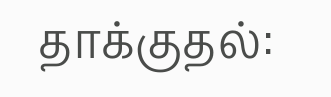தாக்குதல்: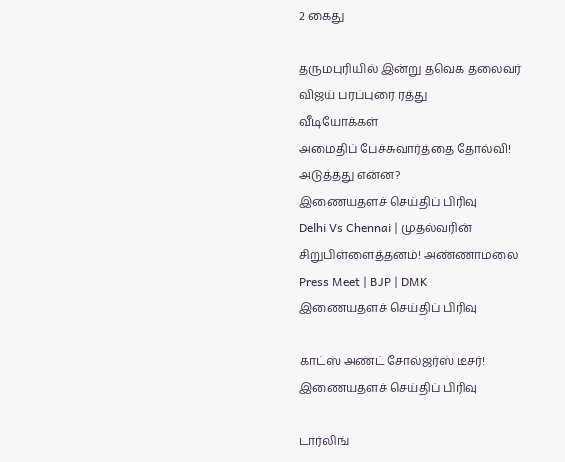2 கைது

தருமபுரியில் இன்று தவெக தலைவர் விஜய் பரப்புரை ரத்து
வீடியோக்கள்
அமைதிப் பேச்சுவார்த்தை தோல்வி! அடுத்தது என்ன?
இணையதளச் செய்திப் பிரிவு
Delhi Vs Chennai | முதல்வரின் சிறுபிள்ளைத்தனம்! அண்ணாமலை Press Meet | BJP | DMK
இணையதளச் செய்திப் பிரிவு

காட்ஸ் அண்ட் சோல்ஜர்ஸ் டீசர்!
இணையதளச் செய்திப் பிரிவு

டார்லிங்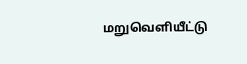மறுவெளியீட்டு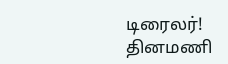டிரைலர்!
தினமணி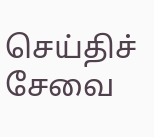செய்திச் சேவை